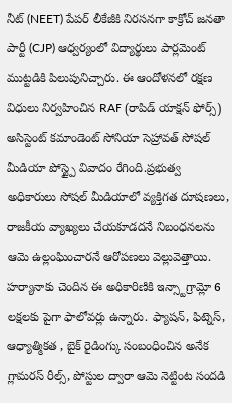నీట్ (NEET) పేపర్ లీకేజీకి నిరసనగా కాక్రోచ్ జనతా పార్టీ (CJP) ఆధ్వర్యంలో విద్యార్థులు పార్లమెంట్ ముట్టడికి పిలుపునిచ్చారు. ఈ ఆందోళనలో రక్షణ విధులు నిర్వహించిన RAF (రాపిడ్ యాక్షన్ ఫోర్స్) అసిస్టెంట్ కమాండెంట్ సోనియా సెహ్రావత్ సోషల్ మీడియా పోస్ట్పై వివాదం రేగింది.ప్రభుత్వ అధికారులు సోషల్ మీడియాలో వ్యక్తిగత దూషణలు, రాజకీయ వ్యాఖ్యలు చేయకూడదనే నిబంధనలను ఆమె ఉల్లంఘించారనే ఆరోపణలు వెల్లువెత్తాయి.
హర్యానాకు చెందిన ఈ అధికారిణికి ఇన్స్టాగ్రామ్లో 6 లక్షలకు పైగా ఫాలోవర్లు ఉన్నారు. ఫ్యాషన్, ఫిట్నెస్, ఆధ్యాత్మికత , బైక్ రైడింగ్కు సంబంధించిన అనేక గ్లామరస్ రీల్స్, పోస్టుల ద్వారా ఆమె నెట్టింట సందడి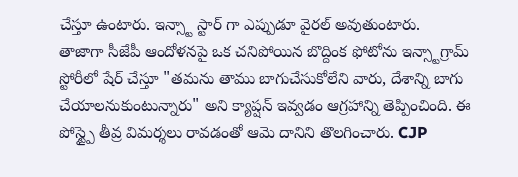చేస్తూ ఉంటారు. ఇన్స్టా స్టార్ గా ఎప్పుడూ వైరల్ అవుతుంటారు.
తాజాగా సీజేపీ ఆందోళనపై ఒక చనిపోయిన బొద్దింక ఫోటోను ఇన్స్టాగ్రామ్ స్టోరీలో షేర్ చేస్తూ "తమను తాము బాగుచేసుకోలేని వారు, దేశాన్ని బాగు చేయాలనుకుంటున్నారు" అని క్యాప్షన్ ఇవ్వడం ఆగ్రహాన్ని తెప్పించింది. ఈ పోస్ట్పై తీవ్ర విమర్శలు రావడంతో ఆమె దానిని తొలగించారు. CJP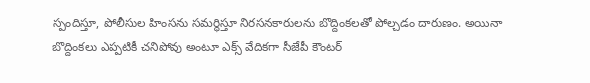స్పందిస్తూ, పోలీసుల హింసను సమర్థిస్తూ నిరసనకారులను బొద్దింకలతో పోల్చడం దారుణం. అయినా బొద్దింకలు ఎప్పటికీ చనిపోవు అంటూ ఎక్స్ వేదికగా సీజేపీ కౌంటర్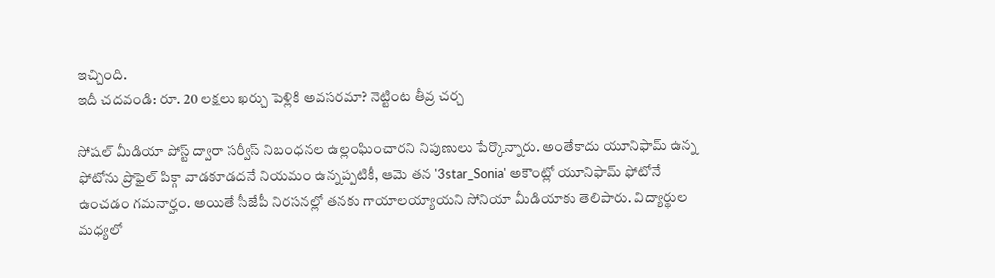ఇచ్చింది.
ఇదీ చదవండి: రూ. 20 లక్షలు ఖర్చు పెళ్లికి అవసరమా? నెట్టింట తీవ్ర చర్చ

సోషల్ మీడియా పోస్ట్ ద్వారా సర్వీస్ నిబంధనల ఉల్లంఘించారని నిపుణులు పేర్కొన్నారు. అంతేకాదు యూనిఫామ్ ఉన్న ఫోటోను ప్రొఫైల్ పిక్గా వాడకూడదనే నియమం ఉన్నప్పటికీ, ఆమె తన '3star_Sonia' అకౌంట్లో యూనిఫామ్ ఫోటోనే ఉంచడం గమనార్హం. అయితే సీజేపీ నిరసనల్లో తనకు గాయాలయ్యాయని సోనియా మీడియాకు తెలిపారు. విద్యార్థుల మధ్యలో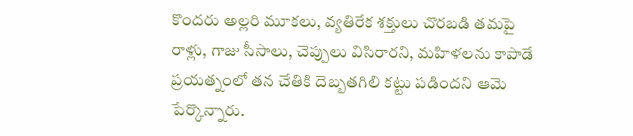కొందరు అల్లరి మూకలు, వ్యతిరేక శక్తులు చొరబడి తమపై రాళ్లు, గాజు సీసాలు, చెప్పులు విసిరారని, మహిళలను కాపాడే ప్రయత్నంలో తన చేతికి దెబ్బతగిలి కట్టు పడిందని ఆమె పేర్కొన్నారు.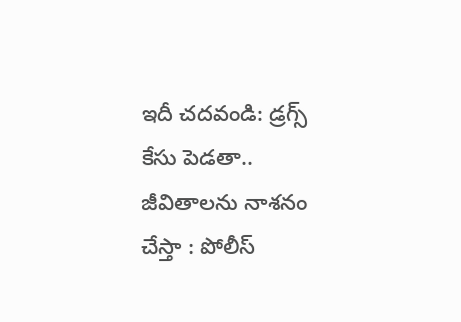ఇదీ చదవండి: డ్రగ్స్ కేసు పెడతా.. జీవితాలను నాశనం చేస్తా : పోలీస్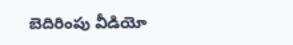బెదిరింపు వీడియో